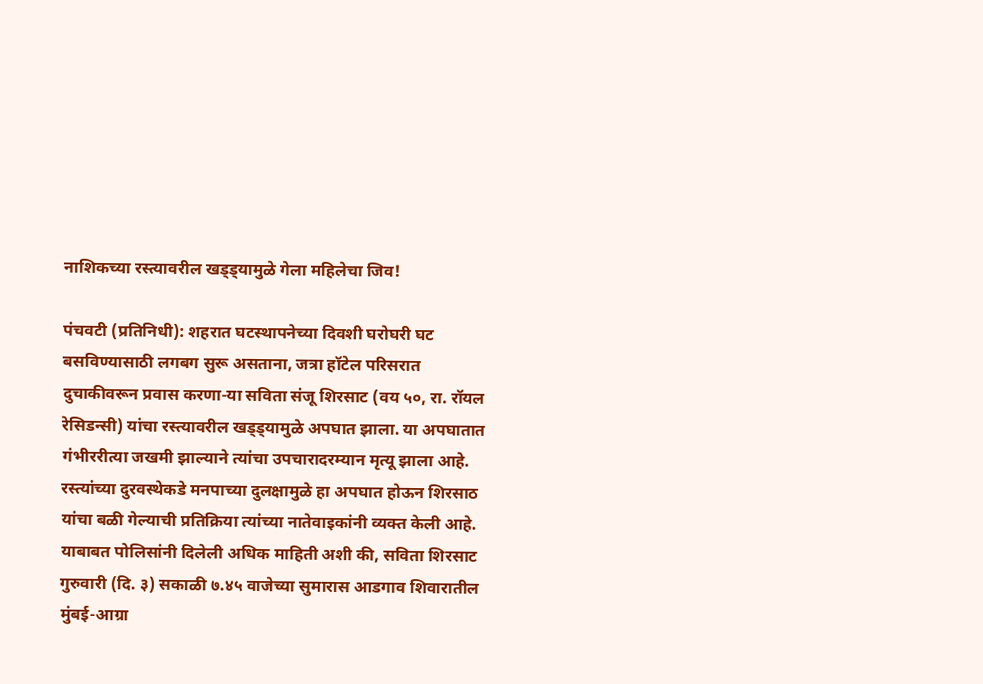नाशिकच्या रस्त्यावरील खड्ड्यामुळे गेला महिलेचा जिव!

पंचवटी (प्रतिनिधी): शहरात घटस्थापनेच्या दिवशी घरोघरी घट बसविण्यासाठी लगबग सुरू असताना, जत्रा हॉटेल परिसरात दुचाकीवरून प्रवास करणा-या सविता संजू शिरसाट (वय ५०, रा. रॉयल रेसिडन्सी) यांचा रस्त्यावरील खड्ड्यामुळे अपघात झाला. या अपघातात गंभीररीत्या जखमी झाल्याने त्यांचा उपचारादरम्यान मृत्यू झाला आहे. रस्त्यांच्या दुरवस्थेकडे मनपाच्या दुलक्षामुळे हा अपघात होऊन शिरसाठ यांचा बळी गेल्याची प्रतिक्रिया त्यांच्या नातेवाइकांनी व्यक्त केली आहे.
याबाबत पोलिसांनी दिलेली अधिक माहिती अशी की, सविता शिरसाट गुरुवारी (दि. ३) सकाळी ७.४५ वाजेच्या सुमारास आडगाव शिवारातील मुंबई-आग्रा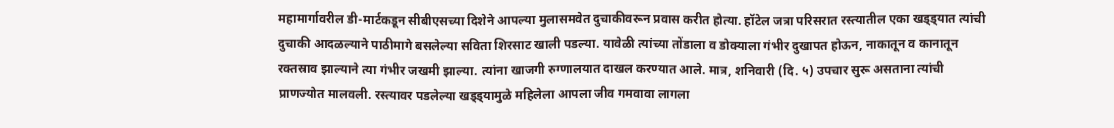महामार्गावरील डी-मार्टकडून सीबीएसच्या दिशेने आपल्या मुलासमवेत दुचाकीवरून प्रवास करीत होत्या. हॉटेल जत्रा परिसरात रस्त्यातील एका खड्ड्यात त्यांची दुचाकी आदळल्याने पाठीमागे बसलेल्या सविता शिरसाट खाली पडल्या. यावेळी त्यांच्या तोंडाला व डोक्याला गंभीर दुखापत होऊन, नाकातून व कानातून रक्तस्राव झाल्याने त्या गंभीर जखमी झाल्या. त्यांना खाजगी रुग्णालयात दाखल करण्यात आले. मात्र, शनिवारी (दि. ५) उपचार सुरू असताना त्यांची प्राणज्योत मालवली. रस्त्यावर पडलेल्या खड्ड्यामुळे महिलेला आपला जीव गमवावा लागला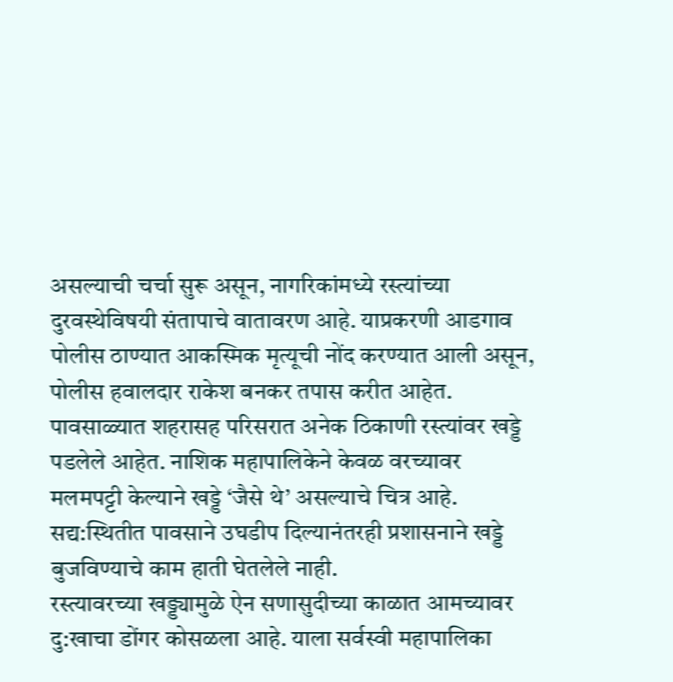असल्याची चर्चा सुरू असून, नागरिकांमध्ये रस्त्यांच्या दुरवस्थेविषयी संतापाचे वातावरण आहे. याप्रकरणी आडगाव पोलीस ठाण्यात आकस्मिक मृत्यूची नोंद करण्यात आली असून, पोलीस हवालदार राकेश बनकर तपास करीत आहेत.
पावसाळ्यात शहरासह परिसरात अनेक ठिकाणी रस्त्यांवर खड्डे पडलेले आहेत. नाशिक महापालिकेने केवळ वरच्यावर मलमपट्टी केल्याने खड्डे ‘जैसे थे’ असल्याचे चित्र आहे. सद्य:स्थितीत पावसाने उघडीप दिल्यानंतरही प्रशासनाने खड्डे बुजविण्याचे काम हाती घेतलेले नाही.
रस्त्यावरच्या खड्ड्यामुळे ऐन सणासुदीच्या काळात आमच्यावर दु:खाचा डोंगर कोसळला आहे. याला सर्वस्वी महापालिका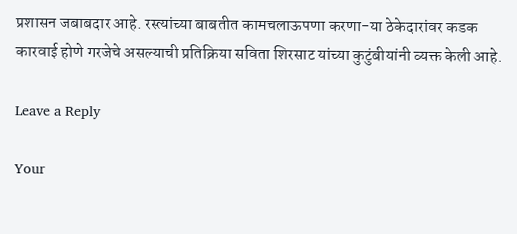प्रशासन जबाबदार आहे. रस्त्यांच्या बाबतीत कामचलाऊपणा करणा-या ठेकेदारांवर कडक कारवाई होणे गरजेचे असल्याची प्रतिक्रिया सविता शिरसाट यांच्या कुटुंबीयांनी व्यक्त केली आहे.

Leave a Reply

Your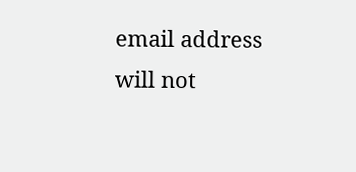email address will not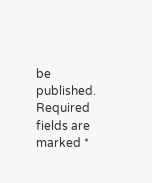be published. Required fields are marked *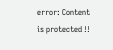error: Content is protected !!